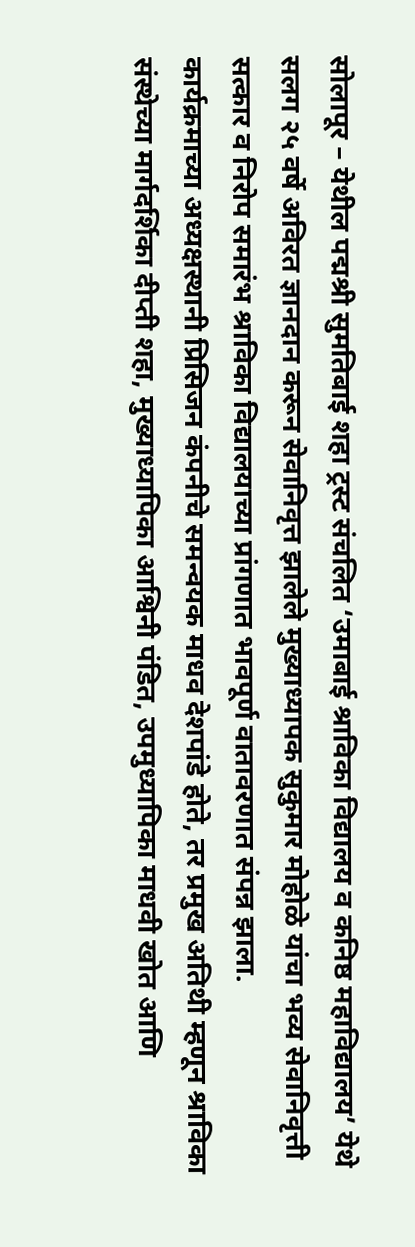सोलापूर – येथील पद्मश्री सुमतिबाई शहा ट्रस्ट संचलित ‘उमाबाई श्राविका विद्यालय व कनिष्ठ महाविद्यालय’ येथे सलग २५ वर्षे अविरत ज्ञानदान करून सेवानिवृत्त झालेले मुख्याध्यापक सुकुमार मोहोळे यांचा भव्य सेवानिवृत्ती सत्कार व निरोप समारंभ श्राविका विद्यालयाच्या प्रांगणात भावपूर्ण वातावरणात संपन्न झाला.
कार्यक्रमाच्या अध्यक्षस्थानी प्रिसिजन कंपनीचे समन्वयक माधव देशपांडे होते, तर प्रमुख अतिथी म्हणून श्राविका संस्थेच्या मार्गदर्शिका दीप्ती शहा, मुख्याध्यापिका आश्विनी पंडित, उपमुध्यापिका माधवी खोत आणि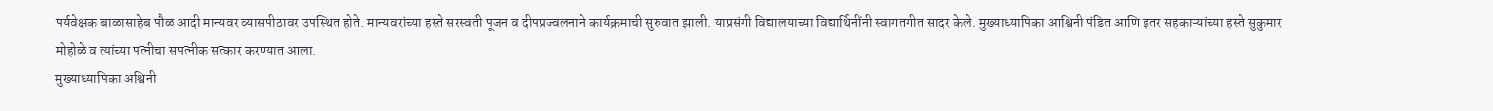पर्यवेक्षक बाळासाहेब पौळ आदी मान्यवर व्यासपीठावर उपस्थित होते. मान्यवरांच्या हस्ते सरस्वती पूजन व दीपप्रज्वलनाने कार्यक्रमाची सुरुवात झाली. याप्रसंगी विद्यालयाच्या विद्यार्थिनींनी स्वागतगीत सादर केले. मुख्याध्यापिका आश्विनी पंडित आणि इतर सहकाऱ्यांच्या हस्ते सुकुमार मोहोळे व त्यांच्या पत्नीचा सपत्नीक सत्कार करण्यात आला.
मुख्याध्यापिका अश्विनी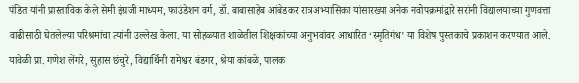पंडित यांनी प्रास्ताविक केले सेमी इंग्रजी माध्यम, फाउंडेशन वर्ग, डॉ. बाबासाहेब आंबेडकर रात्रअभ्यासिका यांसारख्या अनेक नवोपक्रमांद्वारे सरांनी विद्यालयाच्या गुणवत्ता वाढीसाठी घेतलेल्या परिश्रमांचा त्यांनी उल्लेख केला. या सोहळ्यात शाळेतील शिक्षकांच्या अनुभवांवर आधारित ‘स्मृतिगंध’ या विशेष पुस्तकाचे प्रकाशन करण्यात आले. यावेळी प्रा. गणेश लेंगरे, सुहास छंचुरे, विद्यार्थिनी रामेश्वर बंडगर, श्रेया कांबळे, पालक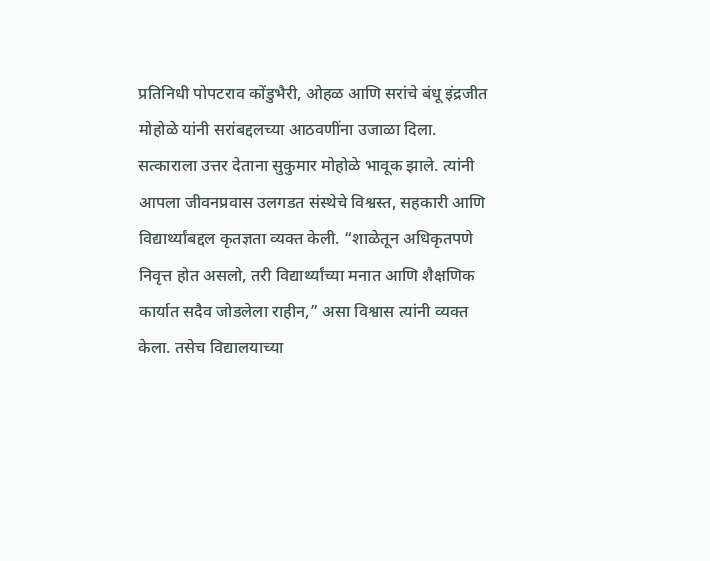प्रतिनिधी पोपटराव कोंडुभैरी, ओहळ आणि सरांचे बंधू इंद्रजीत मोहोळे यांनी सरांबद्दलच्या आठवणींना उजाळा दिला.
सत्काराला उत्तर देताना सुकुमार मोहोळे भावूक झाले. त्यांनी आपला जीवनप्रवास उलगडत संस्थेचे विश्वस्त, सहकारी आणि विद्यार्थ्यांबद्दल कृतज्ञता व्यक्त केली. “शाळेतून अधिकृतपणे निवृत्त होत असलो, तरी विद्यार्थ्यांच्या मनात आणि शैक्षणिक कार्यात सदैव जोडलेला राहीन,” असा विश्वास त्यांनी व्यक्त केला. तसेच विद्यालयाच्या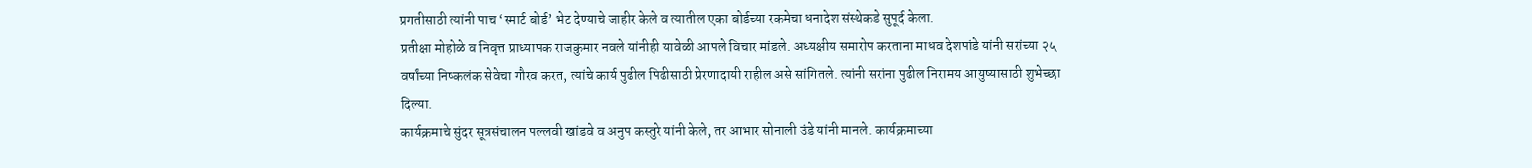प्रगतीसाठी त्यांनी पाच ‘स्मार्ट बोर्ड’ भेट देण्याचे जाहीर केले व त्यातील एका बोर्डच्या रकमेचा धनादेश संस्थेकडे सुपूर्द केला.
प्रतीक्षा मोहोळे व निवृत्त प्राध्यापक राजकुमार नवले यांनीही यावेळी आपले विचार मांडले. अध्यक्षीय समारोप करताना माधव देशपांडे यांनी सरांच्या २५ वर्षांच्या निष्कलंक सेवेचा गौरव करत, त्यांचे कार्य पुढील पिढीसाठी प्रेरणादायी राहील असे सांगितले. त्यांनी सरांना पुढील निरामय आयुष्यासाठी शुभेच्छा दिल्या.
कार्यक्रमाचे सुंदर सूत्रसंचालन पल्लवी खांडवे व अनुप कस्तुरे यांनी केले, तर आभार सोनाली उंडे यांनी मानले. कार्यक्रमाच्या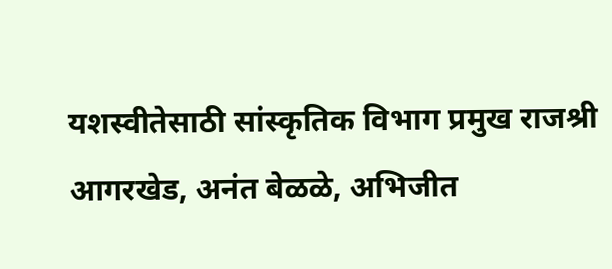यशस्वीतेसाठी सांस्कृतिक विभाग प्रमुख राजश्री आगरखेड, अनंत बेळळे, अभिजीत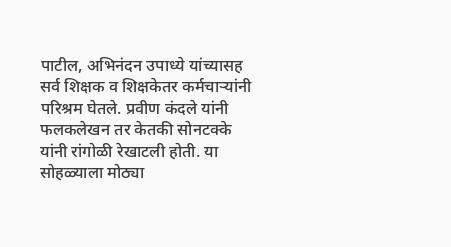पाटील, अभिनंदन उपाध्ये यांच्यासह सर्व शिक्षक व शिक्षकेतर कर्मचाऱ्यांनी परिश्रम घेतले. प्रवीण कंदले यांनी फलकलेखन तर केतकी सोनटक्के यांनी रांगोळी रेखाटली होती. या सोहळ्याला मोठ्या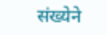संख्येने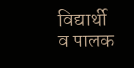विद्यार्थी व पालक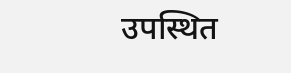उपस्थित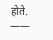होते.
——